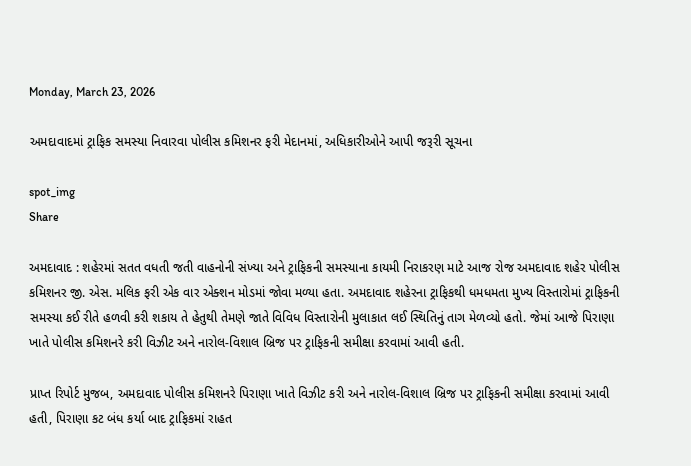Monday, March 23, 2026

અમદાવાદમાં ટ્રાફિક સમસ્યા નિવારવા પોલીસ કમિશનર ફરી મેદાનમાં, અધિકારીઓને આપી જરૂરી સૂચના

spot_img
Share

અમદાવાદ : શહેરમાં સતત વધતી જતી વાહનોની સંખ્યા અને ટ્રાફિકની સમસ્યાના કાયમી નિરાકરણ માટે આજ રોજ અમદાવાદ શહેર પોલીસ કમિશનર જી. એસ. મલિક ફરી એક વાર એક્શન મોડમાં જોવા મળ્યા હતા. અમદાવાદ શહેરના ટ્રાફિકથી ધમધમતા મુખ્ય વિસ્તારોમાં ટ્રાફિકની સમસ્યા કઈ રીતે હળવી કરી શકાય તે હેતુથી તેમણે જાતે વિવિધ વિસ્તારોની મુલાકાત લઈ સ્થિતિનું તાગ મેળવ્યો હતો. જેમાં આજે પિરાણા ખાતે પોલીસ કમિશનરે કરી વિઝીટ અને નારોલ-વિશાલ બ્રિજ પર ટ્રાફિકની સમીક્ષા કરવામાં આવી હતી.

પ્રાપ્ત રિપોર્ટ મુજબ, અમદાવાદ પોલીસ કમિશનરે પિરાણા ખાતે વિઝીટ કરી અને નારોલ-વિશાલ બ્રિજ પર ટ્રાફિકની સમીક્ષા કરવામાં આવી હતી, પિરાણા કટ બંધ કર્યા બાદ ટ્રાફિકમાં રાહત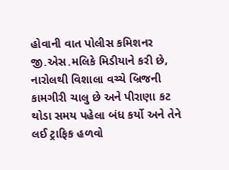હોવાની વાત પોલીસ કમિશનર જી.એસ.મલિકે મિડીયાને કરી છે, નારોલથી વિશાલા વચ્ચે બ્રિજની કામગીરી ચાલુ છે અને પીરાણા કટ થોડા સમય પહેલા બંધ કર્યો અને તેને લઈ ટ્રાફિક હળવો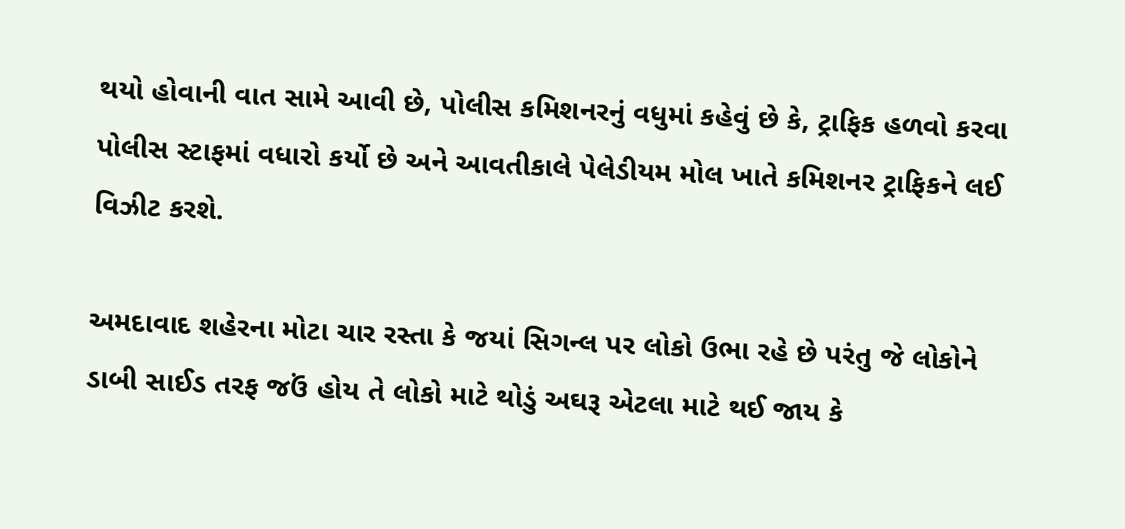થયો હોવાની વાત સામે આવી છે, પોલીસ કમિશનરનું વધુમાં કહેવું છે કે, ટ્રાફિક હળવો કરવા પોલીસ સ્ટાફમાં વધારો કર્યો છે અને આવતીકાલે પેલેડીયમ મોલ ખાતે કમિશનર ટ્રાફિકને લઈ વિઝીટ કરશે.

અમદાવાદ શહેરના મોટા ચાર રસ્તા કે જયાં સિગન્લ પર લોકો ઉભા રહે છે પરંતુ જે લોકોને ડાબી સાઈડ તરફ જઉં હોય તે લોકો માટે થોડું અઘરૂ એટલા માટે થઈ જાય કે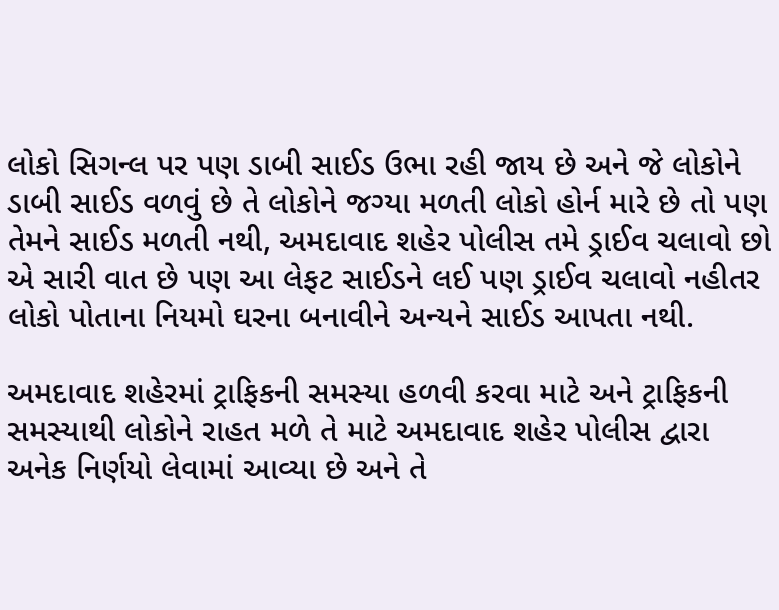લોકો સિગન્લ પર પણ ડાબી સાઈડ ઉભા રહી જાય છે અને જે લોકોને ડાબી સાઈડ વળવું છે તે લોકોને જગ્યા મળતી લોકો હોર્ન મારે છે તો પણ તેમને સાઈડ મળતી નથી, અમદાવાદ શહેર પોલીસ તમે ડ્રાઈવ ચલાવો છો એ સારી વાત છે પણ આ લેફટ સાઈડને લઈ પણ ડ્રાઈવ ચલાવો નહીતર લોકો પોતાના નિયમો ઘરના બનાવીને અન્યને સાઈડ આપતા નથી.

અમદાવાદ શહેરમાં ટ્રાફિકની સમસ્યા હળવી કરવા માટે અને ટ્રાફિકની સમસ્યાથી લોકોને રાહત મળે તે માટે અમદાવાદ શહેર પોલીસ દ્વારા અનેક નિર્ણયો લેવામાં આવ્યા છે અને તે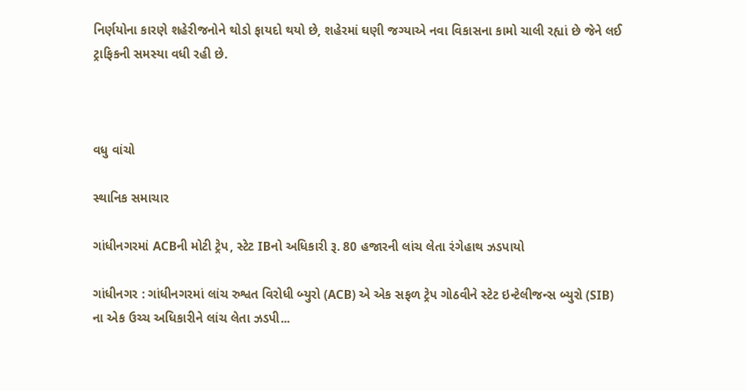નિર્ણયોના કારણે શહેરીજનોને થોડો ફાયદો થયો છે, શહેરમાં ઘણી જગ્યાએ નવા વિકાસના કામો ચાલી રહ્યાં છે જેને લઈ ટ્રાફિકની સમસ્યા વધી રહી છે.



વધુ વાંચો

સ્થાનિક સમાચાર

ગાંધીનગરમાં ACBની મોટી ટ્રેપ, સ્ટેટ IBનો અધિકારી રૂ. 80 હજારની લાંચ લેતા રંગેહાથ ઝડપાયો

ગાંધીનગર : ગાંધીનગરમાં લાંચ રુશ્વત વિરોધી બ્યુરો (ACB) એ એક સફળ ટ્રેપ ગોઠવીને સ્ટેટ ઇન્ટેલીજન્સ બ્યુરો (SIB) ના એક ઉચ્ચ અધિકારીને લાંચ લેતા ઝડપી...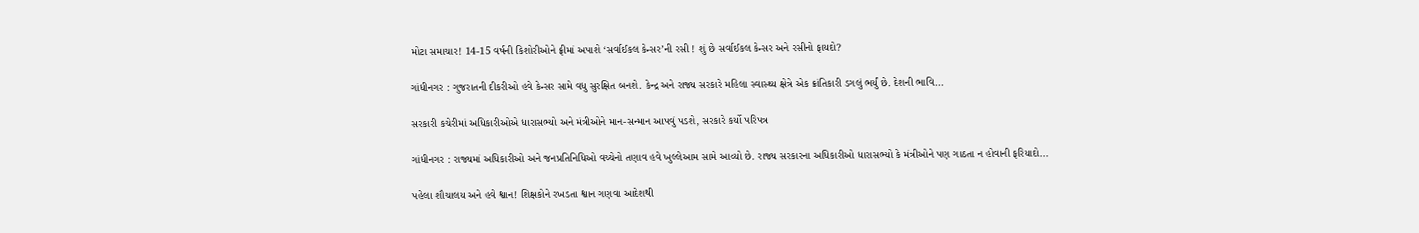મોટા સમાચાર! 14-15 વર્ષની કિશોરીઓને ફ્રીમાં અપાશે ‘સર્વાઈકલ કેન્સર’ની રસી ! શું છે સર્વાઈકલ કેન્સર અને રસીનો ફાયદો?

ગાંધીનગર : ગુજરાતની દીકરીઓ હવે કેન્સર સામે વધુ સુરક્ષિત બનશે. કેન્દ્ર અને રાજ્ય સરકારે મહિલા સ્વાસ્થ્ય ક્ષેત્રે એક ક્રાંતિકારી ડગલું ભર્યું છે. દેશની ભાવિ...

સરકારી કચેરીમાં અધિકારીઓએ ધારાસભ્યો અને મંત્રીઓને માન-સન્માન આપવું પડશે, સરકારે કર્યો પરિપત્ર

ગાંધીનગર : રાજ્યમાં અધિકારીઓ અને જનપ્રતિનિધિઓ વચ્ચેનો તણાવ હવે ખુલ્લેઆમ સામે આવ્યો છે. રાજ્ય સરકારના અધિકારીઓ ધારાસભ્યો કે મંત્રીઓને પણ ગાઠતા ન હોવાની ફરિયાદો...

પહેલા શૌચાલય અને હવે શ્વાન! શિક્ષકોને રખડતા શ્વાન ગણવા આદેશથી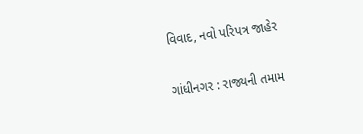વિવાદ, નવો પરિપત્ર જાહેર

ગાંધીનગર : રાજ્યની તમામ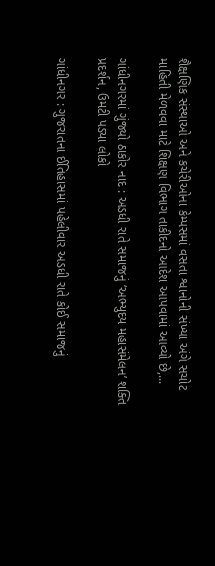શૈક્ષણિક સંસ્થાઓ અને કચેરીઓના કેમ્પસમાં વસતા શ્વાનોની સંખ્યા અંગે સચોટ માહિતી મેળવવા માટે શિક્ષણ વિભાગ તાકીદનો આદેશ આપવામાં આવ્યો છે,...

ગાંધીનગરમાં ગુંજ્યો ઠાકોર નાદ : અડધી રાતે સમાજનું ‘અભ્યુદય મહાસંમેલન’ શક્તિ પ્રદર્શન, ઉમટી પડ્યા લોકો

ગાંધીનગર : ગુજરાતના ઈતિહાસમાં પહેલીવાર અડધી રાતે કોઈ સમાજનું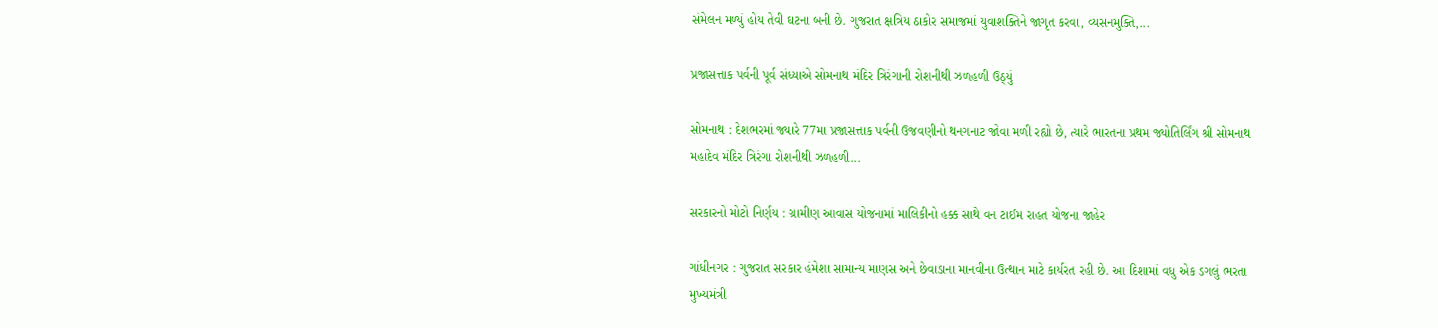સંમેલન મળ્યું હોય તેવી ઘટના બની છે. ગુજરાત ક્ષત્રિય ઠાકોર સમાજમાં યુવાશક્તિને જાગૃત કરવા, વ્યસનમુક્તિ,...

પ્રજાસત્તાક પર્વની પૂર્વ સંધ્યાએ સોમનાથ મંદિર ત્રિરંગાની રોશનીથી ઝળહળી ઉઠ્યું

સોમનાથ : દેશભરમાં જ્યારે 77મા પ્રજાસત્તાક પર્વની ઉજવણીનો થનગનાટ જોવા મળી રહ્યો છે, ત્યારે ભારતના પ્રથમ જ્યોતિર્લિંગ શ્રી સોમનાથ મહાદેવ મંદિર ત્રિરંગા રોશનીથી ઝળહળી...

સરકારનો મોટો નિર્ણય : ગ્રામીણ આવાસ યોજનામાં માલિકીનો હક્ક સાથે વન ટાઈમ રાહત યોજના જાહેર

ગાંધીનગર : ગુજરાત સરકાર હંમેશા સામાન્ય માણસ અને છેવાડાના માનવીના ઉત્થાન માટે કાર્યરત રહી છે. આ દિશામાં વધુ એક ડગલું ભરતા મુખ્યમંત્રી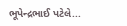ભૂપેન્દ્રભાઈ પટેલે...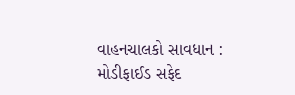વાહનચાલકો સાવધાન : મોડીફાઈડ સફેદ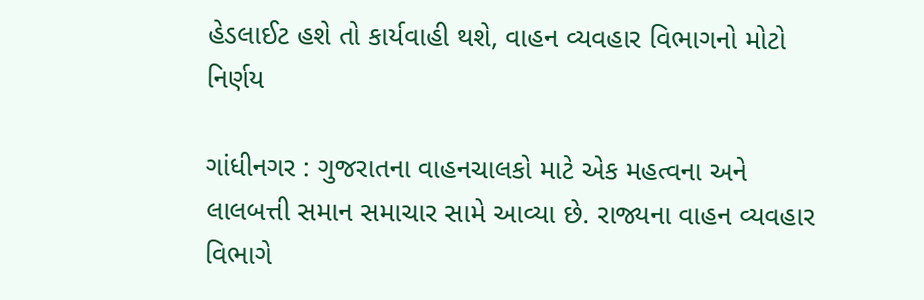હેડલાઈટ હશે તો કાર્યવાહી થશે, વાહન વ્યવહાર વિભાગનો મોટો નિર્ણય

ગાંધીનગર : ગુજરાતના વાહનચાલકો માટે એક મહત્વના અને લાલબત્તી સમાન સમાચાર સામે આવ્યા છે. રાજ્યના વાહન વ્યવહાર વિભાગે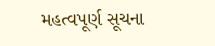મહત્વપૂર્ણ સૂચના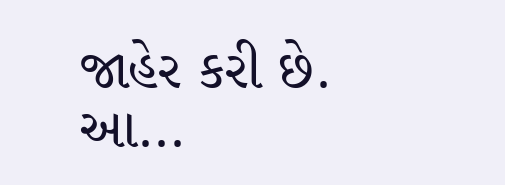જાહેર કરી છે. આ...